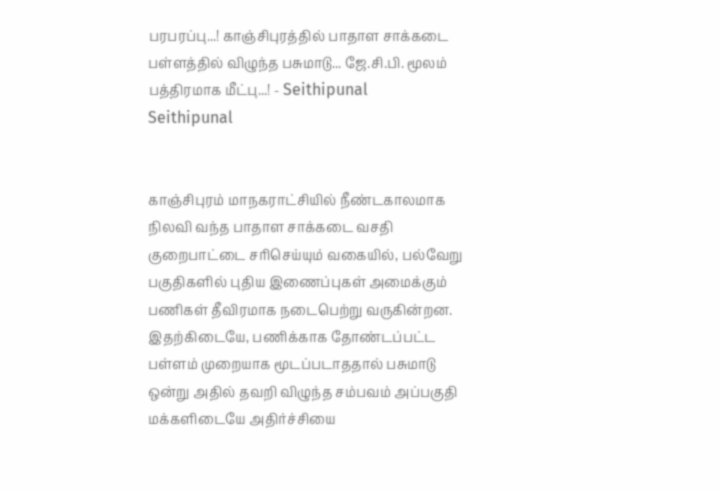பரபரப்பு...! காஞ்சிபுரத்தில் பாதாள சாக்கடை பள்ளத்தில் விழுந்த பசுமாடு... ஜே.சி.பி. மூலம் பத்திரமாக மீட்பு...! - Seithipunal
Seithipunal


காஞ்சிபுரம் மாநகராட்சியில் நீண்டகாலமாக நிலவி வந்த பாதாள சாக்கடை வசதி குறைபாட்டை சரிசெய்யும் வகையில், பல்வேறு பகுதிகளில் புதிய இணைப்புகள் அமைக்கும் பணிகள் தீவிரமாக நடைபெற்று வருகின்றன. இதற்கிடையே, பணிக்காக தோண்டப்பட்ட பள்ளம் முறையாக மூடப்படாததால் பசுமாடு ஒன்று அதில் தவறி விழுந்த சம்பவம் அப்பகுதி மக்களிடையே அதிர்ச்சியை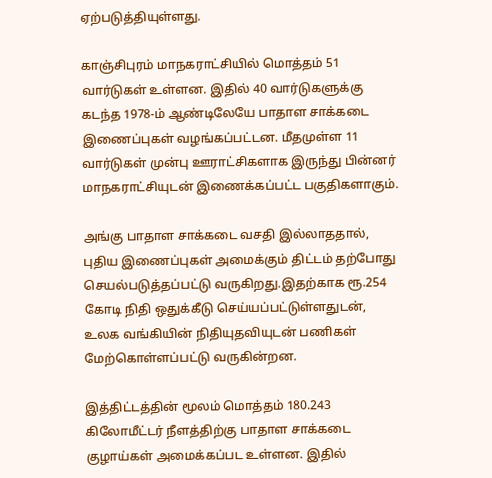ஏற்படுத்தியுள்ளது.

காஞ்சிபுரம் மாநகராட்சியில் மொத்தம் 51 வார்டுகள் உள்ளன. இதில் 40 வார்டுகளுக்கு கடந்த 1978-ம் ஆண்டிலேயே பாதாள சாக்கடை இணைப்புகள் வழங்கப்பட்டன. மீதமுள்ள 11 வார்டுகள் முன்பு ஊராட்சிகளாக இருந்து பின்னர் மாநகராட்சியுடன் இணைக்கப்பட்ட பகுதிகளாகும்.

அங்கு பாதாள சாக்கடை வசதி இல்லாததால், புதிய இணைப்புகள் அமைக்கும் திட்டம் தற்போது செயல்படுத்தப்பட்டு வருகிறது.இதற்காக ரூ.254 கோடி நிதி ஒதுக்கீடு செய்யப்பட்டுள்ளதுடன், உலக வங்கியின் நிதியுதவியுடன் பணிகள் மேற்கொள்ளப்பட்டு வருகின்றன.

இத்திட்டத்தின் மூலம் மொத்தம் 180.243 கிலோமீட்டர் நீளத்திற்கு பாதாள சாக்கடை குழாய்கள் அமைக்கப்பட உள்ளன. இதில்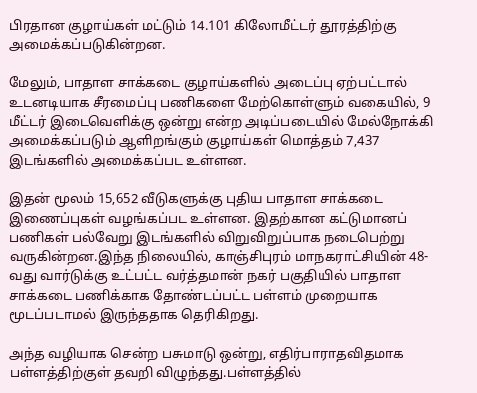பிரதான குழாய்கள் மட்டும் 14.101 கிலோமீட்டர் தூரத்திற்கு அமைக்கப்படுகின்றன.

மேலும், பாதாள சாக்கடை குழாய்களில் அடைப்பு ஏற்பட்டால் உடனடியாக சீரமைப்பு பணிகளை மேற்கொள்ளும் வகையில், 9 மீட்டர் இடைவெளிக்கு ஒன்று என்ற அடிப்படையில் மேல்நோக்கி அமைக்கப்படும் ஆளிறங்கும் குழாய்கள் மொத்தம் 7,437 இடங்களில் அமைக்கப்பட உள்ளன.

இதன் மூலம் 15,652 வீடுகளுக்கு புதிய பாதாள சாக்கடை இணைப்புகள் வழங்கப்பட உள்ளன. இதற்கான கட்டுமானப் பணிகள் பல்வேறு இடங்களில் விறுவிறுப்பாக நடைபெற்று வருகின்றன.இந்த நிலையில், காஞ்சிபுரம் மாநகராட்சியின் 48-வது வார்டுக்கு உட்பட்ட வர்த்தமான் நகர் பகுதியில் பாதாள சாக்கடை பணிக்காக தோண்டப்பட்ட பள்ளம் முறையாக மூடப்படாமல் இருந்ததாக தெரிகிறது.

அந்த வழியாக சென்ற பசுமாடு ஒன்று, எதிர்பாராதவிதமாக பள்ளத்திற்குள் தவறி விழுந்தது.பள்ளத்தில்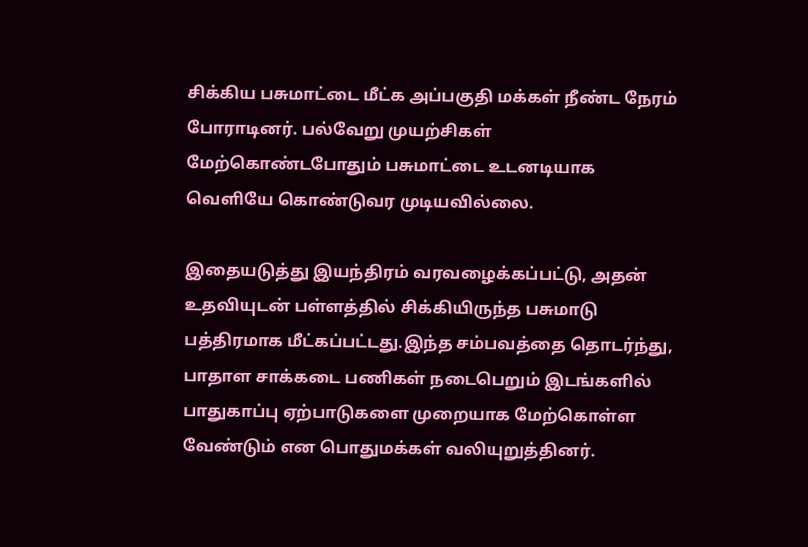சிக்கிய பசுமாட்டை மீட்க அப்பகுதி மக்கள் நீண்ட நேரம் போராடினர். பல்வேறு முயற்சிகள் மேற்கொண்டபோதும் பசுமாட்டை உடனடியாக வெளியே கொண்டுவர முடியவில்லை.

இதையடுத்து இயந்திரம் வரவழைக்கப்பட்டு, அதன் உதவியுடன் பள்ளத்தில் சிக்கியிருந்த பசுமாடு பத்திரமாக மீட்கப்பட்டது.இந்த சம்பவத்தை தொடர்ந்து, பாதாள சாக்கடை பணிகள் நடைபெறும் இடங்களில் பாதுகாப்பு ஏற்பாடுகளை முறையாக மேற்கொள்ள வேண்டும் என பொதுமக்கள் வலியுறுத்தினர்.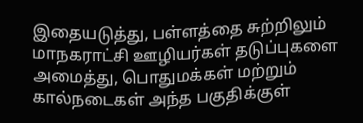இதையடுத்து, பள்ளத்தை சுற்றிலும் மாநகராட்சி ஊழியர்கள் தடுப்புகளை அமைத்து, பொதுமக்கள் மற்றும் கால்நடைகள் அந்த பகுதிக்குள்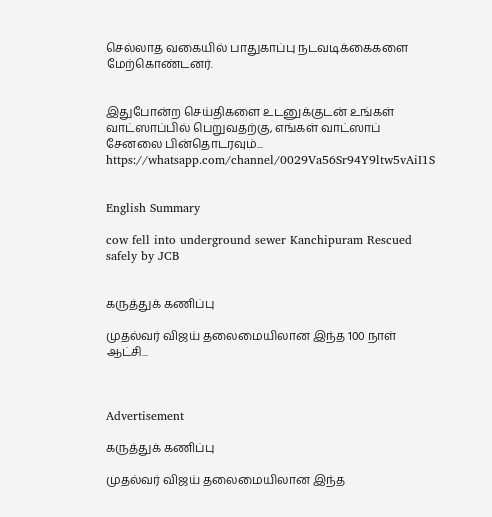செல்லாத வகையில் பாதுகாப்பு நடவடிக்கைகளை மேற்கொண்டனர்.


இதுபோன்ற செய்திகளை உடனுக்குடன் உங்கள் வாட்ஸாப்பில் பெறுவதற்கு, எங்கள் வாட்ஸாப் சேனலை பின்தொடரவும்... https://whatsapp.com/channel/0029Va56Sr94Y9ltw5vAiI1S


English Summary

cow fell into underground sewer Kanchipuram Rescued safely by JCB


கருத்துக் கணிப்பு

முதல்வர் விஜய் தலைமையிலான இந்த 100 நாள் ஆட்சி...



Advertisement

கருத்துக் கணிப்பு

முதல்வர் விஜய் தலைமையிலான இந்த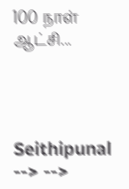100 நாள் ஆட்சி...




Seithipunal
--> -->